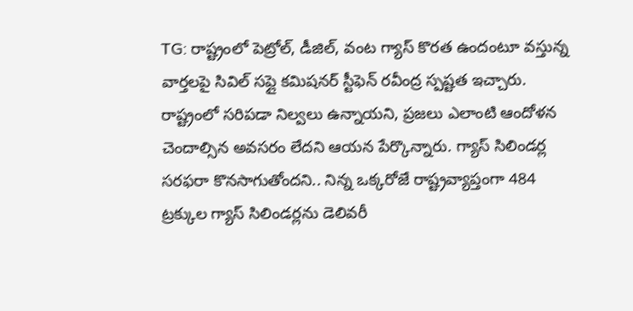TG: రాష్ట్రంలో పెట్రోల్, డీజిల్, వంట గ్యాస్ కొరత ఉందంటూ వస్తున్న వార్తలపై సివిల్ సప్లై కమిషనర్ స్టీఫెన్ రవీంద్ర స్పష్టత ఇచ్చారు. రాష్ట్రంలో సరిపడా నిల్వలు ఉన్నాయని, ప్రజలు ఎలాంటి ఆందోళన చెందాల్సిన అవసరం లేదని ఆయన పేర్కొన్నారు. గ్యాస్ సిలిండర్ల సరఫరా కొనసాగుతోందని.. నిన్న ఒక్కరోజే రాష్ట్రవ్యాప్తంగా 484 ట్రక్కుల గ్యాస్ సిలిండర్లను డెలివరీ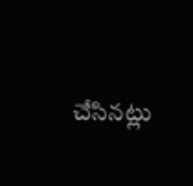చేసినట్లు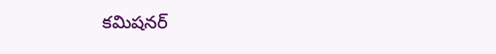కమిషనర్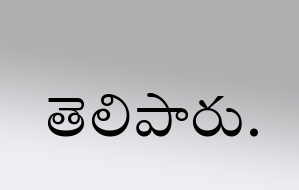తెలిపారు.